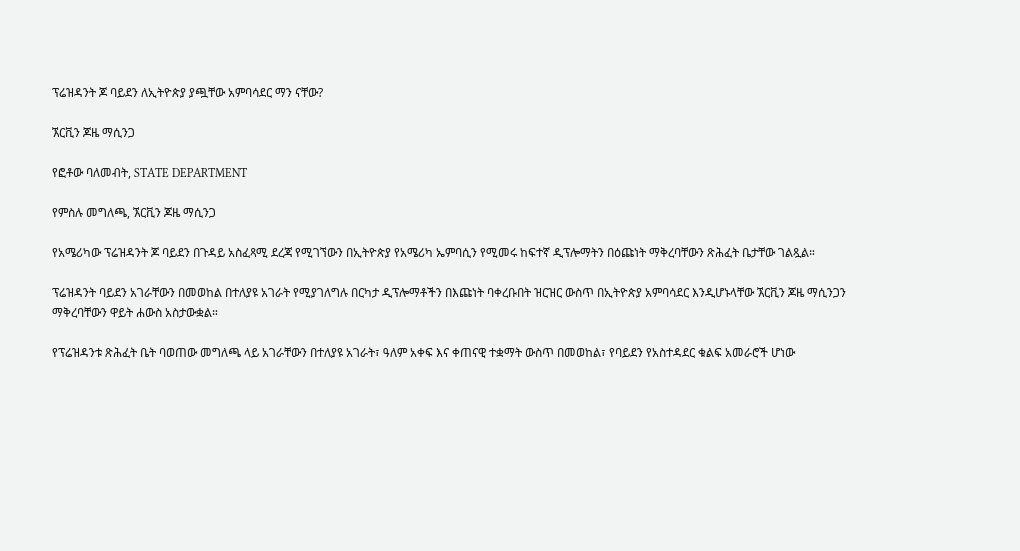ፕሬዝዳንት ጆ ባይደን ለኢትዮጵያ ያጯቸው አምባሳደር ማን ናቸው?

ኧርቪን ጆዜ ማሲንጋ

የፎቶው ባለመብት, STATE DEPARTMENT

የምስሉ መግለጫ, ኧርቪን ጆዜ ማሲንጋ

የአሜሪካው ፕሬዝዳንት ጆ ባይደን በጉዳይ አስፈጻሚ ደረጃ የሚገኘውን በኢትዮጵያ የአሜሪካ ኤምባሲን የሚመሩ ከፍተኛ ዲፕሎማትን በዕጩነት ማቅረባቸውን ጽሕፈት ቤታቸው ገልጿል።

ፕሬዝዳንት ባይደን አገራቸውን በመወከል በተለያዩ አገራት የሚያገለግሉ በርካታ ዲፕሎማቶችን በእጩነት ባቀረቡበት ዝርዝር ውስጥ በኢትዮጵያ አምባሳደር እንዲሆኑላቸው ኧርቪን ጆዜ ማሲንጋን ማቅረባቸውን ዋይት ሐውስ አስታውቋል።

የፕሬዝዳንቱ ጽሕፈት ቤት ባወጠው መግለጫ ላይ አገራቸውን በተለያዩ አገራት፣ ዓለም አቀፍ እና ቀጠናዊ ተቋማት ውስጥ በመወከል፣ የባይደን የአስተዳደር ቁልፍ አመራሮች ሆነው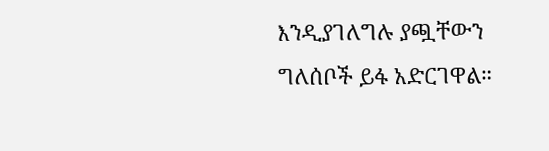እንዲያገለግሉ ያጯቸውን ግለሰቦች ይፋ አድርገዋል።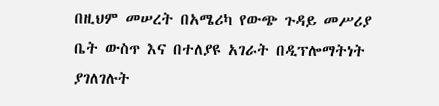በዚህም መሠረት በአሜሪካ የውጭ ጉዳይ መሥሪያ ቤት ውስጥ እና በተለያዩ አገራት በዲፕሎማትነት ያገለገሉት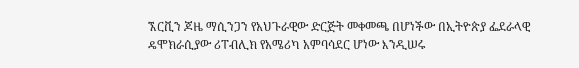ኧርቪን ጆዜ ማሲንጋን የአህጉራዊው ድርጅት መቀመጫ በሆነችው በኢትዮጵያ ፌደራላዊ ዴሞክራሲያው ሪፐብሊክ የአሜሪካ አምባሳደር ሆነው እንዲሠሩ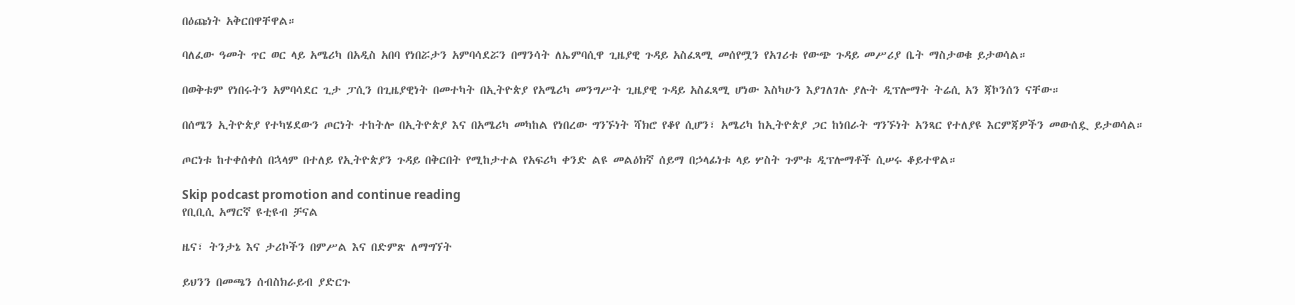በዕጩነት አቅርበዋቸዋል።

ባለፈው ዓመት ጥር ወር ላይ አሜሪካ በአዲስ አበባ የነበሯታን አምባሳደሯን በማንሳት ለኤምባሲዋ ጊዜያዊ ጉዳይ አስፈጻሚ መሰየሟን የአገሪቱ የውጭ ጉዳይ መሥሪያ ቤት ማስታወቁ ይታወሳል።

በወቅቱም የነበሩትን አምባሳደር ጊታ ፓሲን በጊዜያዊነት በመተካት በኢትዮጵያ የአሜሪካ መንግሥት ጊዜያዊ ጉዳይ አስፈጻሚ ሆነው እስካሁን እያገለገሉ ያሉት ዲፕሎማት ትሬሲ አን ጃኮንሰን ናቸው።

በሰሜን ኢትዮጵያ የተካሄደውን ጦርነት ተከትሎ በኢትዮጵያ እና በአሜሪካ መካከል የነበረው ግንኙነት ሻክሮ የቆየ ሲሆን፣ አሜሪካ ከኢትዮጵያ ጋር ከነበራት ግንኙነት አንጻር የተለያዩ እርምጃዎችን መውሰዷ ይታወሳል።

ጦርነቱ ከተቀሰቀሰ በኋላም በተለይ የኢትዮጵያን ጉዳይ በቅርበት የሚከታተል የአፍሪካ ቀንድ ልዩ መልዕክኛ ሰይማ በኃላፊነቱ ላይ ሦስት ጉምቱ ዲፕሎማቶች ሲሠሩ ቆይተዋል።

Skip podcast promotion and continue reading
የቢቢሲ አማርኛ ዩቲዩብ ቻናል

ዜና፣ ትንታኔ እና ታሪኮችን በምሥል እና በድምጽ ለማግኘት

ይህንን በመጫን ሰብስክራይብ ያድርጉ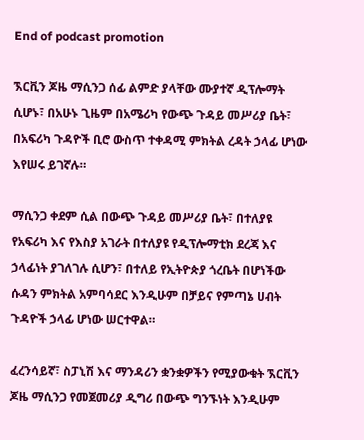End of podcast promotion

ኧርቪን ጆዜ ማሲንጋ ሰፊ ልምድ ያላቸው ሙያተኛ ዲፕሎማት ሲሆኑ፣ በአሁኑ ጊዜም በአሜሪካ የውጭ ጉዳይ መሥሪያ ቤት፣ በአፍሪካ ጉዳዮች ቢሮ ውስጥ ተቀዳሚ ምክትል ረዳት ኃላፊ ሆነው እየሠሩ ይገኛሉ።

ማሲንጋ ቀደም ሲል በውጭ ጉዳይ መሥሪያ ቤት፣ በተለያዩ የአፍሪካ እና የእስያ አገራት በተለያዩ የዲፕሎማቲክ ደረጃ እና ኃላፊነት ያገለገሉ ሲሆን፣ በተለይ የኢትዮጵያ ጎረቤት በሆነችው ሱዳን ምክትል አምባሳደር እንዲሁም በቻይና የምጣኔ ሀብት ጉዳዮች ኃላፊ ሆነው ሠርተዋል።

ፈረንሳይኛ፣ ስፓኒሽ እና ማንዳሪን ቋንቋዎችን የሚያውቁት ኧርቪን ጆዜ ማሲንጋ የመጀመሪያ ዲግሪ በውጭ ግንኙነት እንዲሁም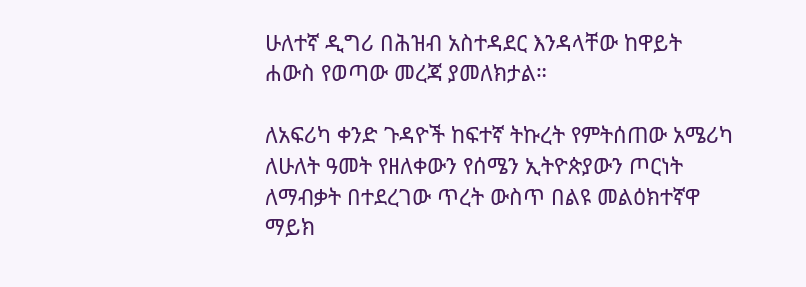ሁለተኛ ዲግሪ በሕዝብ አስተዳደር እንዳላቸው ከዋይት ሐውስ የወጣው መረጃ ያመለክታል።

ለአፍሪካ ቀንድ ጉዳዮች ከፍተኛ ትኩረት የምትሰጠው አሜሪካ ለሁለት ዓመት የዘለቀውን የሰሜን ኢትዮጵያውን ጦርነት ለማብቃት በተደረገው ጥረት ውስጥ በልዩ መልዕክተኛዋ ማይክ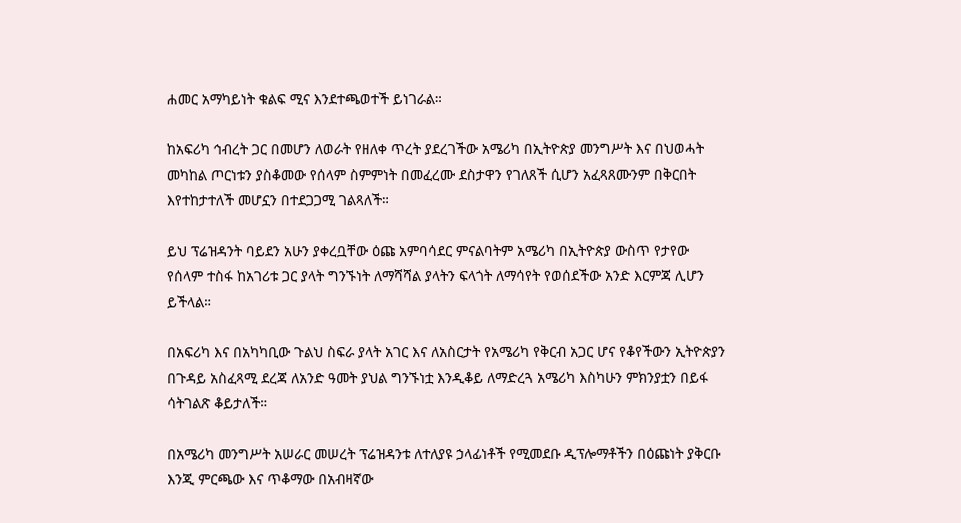ሐመር አማካይነት ቁልፍ ሚና እንደተጫወተች ይነገራል።

ከአፍሪካ ኅብረት ጋር በመሆን ለወራት የዘለቀ ጥረት ያደረገችው አሜሪካ በኢትዮጵያ መንግሥት እና በህወሓት መካከል ጦርነቱን ያስቆመው የሰላም ስምምነት በመፈረሙ ደስታዋን የገለጸች ሲሆን አፈጻጸሙንም በቅርበት እየተከታተለች መሆኗን በተደጋጋሚ ገልጻለች።

ይህ ፕሬዝዳንት ባይደን አሁን ያቀረቧቸው ዕጩ አምባሳደር ምናልባትም አሜሪካ በኢትዮጵያ ውስጥ የታየው የሰላም ተስፋ ከአገሪቱ ጋር ያላት ግንኙነት ለማሻሻል ያላትን ፍላጎት ለማሳየት የወሰደችው አንድ እርምጃ ሊሆን ይችላል።

በአፍሪካ እና በአካካቢው ጉልህ ስፍራ ያላት አገር እና ለአስርታት የአሜሪካ የቅርብ አጋር ሆና የቆየችውን ኢትዮጵያን በጉዳይ አስፈጻሚ ደረጃ ለአንድ ዓመት ያህል ግንኙነቷ እንዲቆይ ለማድረጓ አሜሪካ እስካሁን ምክንያቷን በይፋ ሳትገልጽ ቆይታለች።

በአሜሪካ መንግሥት አሠራር መሠረት ፕሬዝዳንቱ ለተለያዩ ኃላፊነቶች የሚመደቡ ዲፕሎማቶችን በዕጩነት ያቅርቡ እንጂ ምርጫው እና ጥቆማው በአብዛኛው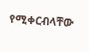የሚቀርብላቸው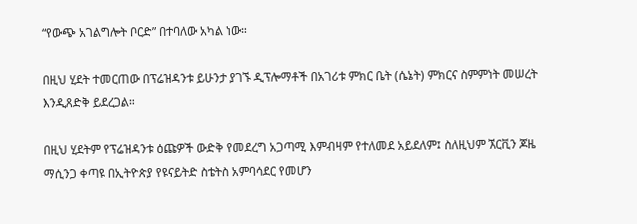“የውጭ አገልግሎት ቦርድ” በተባለው አካል ነው።

በዚህ ሂደት ተመርጠው በፕሬዝዳንቱ ይሁንታ ያገኙ ዲፕሎማቶች በአገሪቱ ምክር ቤት (ሴኔት) ምክርና ስምምነት መሠረት እንዲጸድቅ ይደረጋል።

በዚህ ሂደትም የፕሬዝዳንቱ ዕጩዎች ውድቅ የመደረግ አጋጣሚ እምብዛም የተለመደ አይደለም፤ ስለዚህም ኧርቪን ጆዜ ማሲንጋ ቀጣዩ በኢትዮጵያ የዩናይትድ ስቴትስ አምባሳደር የመሆን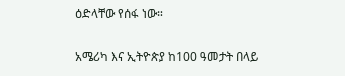ዕድላቸው የሰፋ ነው።

አሜሪካ እና ኢትዮጵያ ከ100 ዓመታት በላይ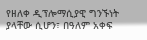የዘለቀ ዲፕሎማሲያዊ ግንኙነት ያላቸው ሲሆን፣ በዓለም አቀፍ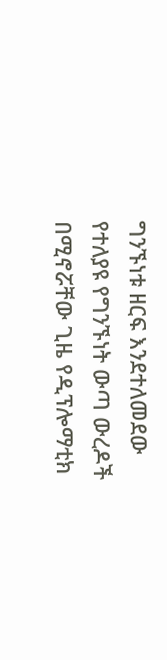ግንኙነቱ ዘርፍ እንደተለመደው የተለያዩ የግንኙነት ውጣ ውረዶች በሚኖሯቸው ጊዜ የዲፕሎማቲክ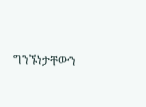ግንኙነታቸውን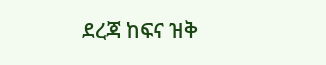ደረጃ ከፍና ዝቅ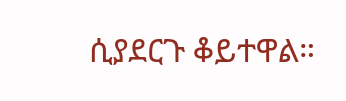ሲያደርጉ ቆይተዋል።